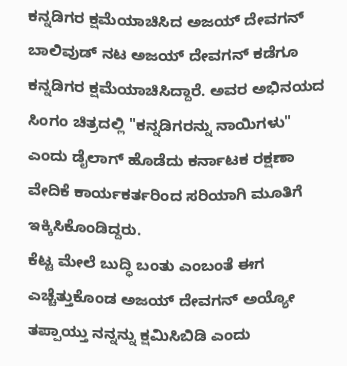ಕನ್ನಡಿಗರ ಕ್ಷಮೆಯಾಚಿಸಿದ ಅಜಯ್ ದೇವಗನ್
ಬಾಲಿವುಡ್ ನಟ ಅಜಯ್ ದೇವಗನ್ ಕಡೆಗೂ ಕನ್ನಡಿಗರ ಕ್ಷಮೆಯಾಚಿಸಿದ್ದಾರೆ. ಅವರ ಅಭಿನಯದ ಸಿಂಗಂ ಚಿತ್ರದಲ್ಲಿ "ಕನ್ನಡಿಗರನ್ನು ನಾಯಿಗಳು" ಎಂದು ಡೈಲಾಗ್ ಹೊಡೆದು ಕರ್ನಾಟಕ ರಕ್ಷಣಾ ವೇದಿಕೆ ಕಾರ್ಯಕರ್ತರಿಂದ ಸರಿಯಾಗಿ ಮೂತಿಗೆ ಇಕ್ಕಿಸಿಕೊಂಡಿದ್ದರು.
ಕೆಟ್ಟ ಮೇಲೆ ಬುದ್ಧಿ ಬಂತು ಎಂಬಂತೆ ಈಗ ಎಚ್ಚೆತ್ತುಕೊಂಡ ಅಜಯ್ ದೇವಗನ್ ಅಯ್ಯೋ ತಪ್ಪಾಯ್ತು ನನ್ನನ್ನು ಕ್ಷಮಿಸಿಬಿಡಿ ಎಂದು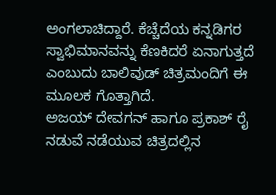ಅಂಗಲಾಚಿದ್ದಾರೆ. ಕೆಚ್ಚೆದೆಯ ಕನ್ನಡಿಗರ ಸ್ವಾಭಿಮಾನವನ್ನು ಕೆಣಕಿದರೆ ಏನಾಗುತ್ತದೆ ಎಂಬುದು ಬಾಲಿವುಡ್ ಚಿತ್ರಮಂದಿಗೆ ಈ ಮೂಲಕ ಗೊತ್ತಾಗಿದೆ.
ಅಜಯ್ ದೇವಗನ್ ಹಾಗೂ ಪ್ರಕಾಶ್ ರೈ ನಡುವೆ ನಡೆಯುವ ಚಿತ್ರದಲ್ಲಿನ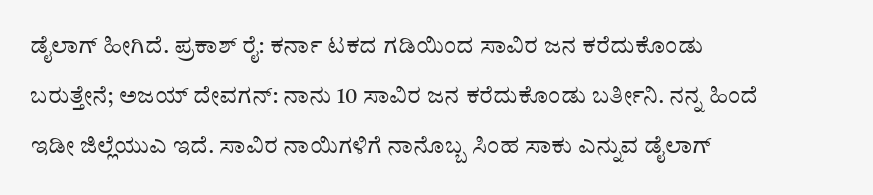ಡೈಲಾಗ್ ಹೀಗಿದೆ. ಪ್ರಕಾಶ್ ರೈ: ಕರ್ನಾ ಟಕದ ಗಡಿಯಿಂದ ಸಾವಿರ ಜನ ಕರೆದುಕೊಂಡು ಬರುತ್ತೇನೆ; ಅಜಯ್ ದೇವಗನ್: ನಾನು 10 ಸಾವಿರ ಜನ ಕರೆದುಕೊಂಡು ಬರ್ತೀನಿ. ನನ್ನ ಹಿಂದೆ ಇಡೀ ಜಿಲ್ಲೆಯುಎ ಇದೆ. ಸಾವಿರ ನಾಯಿಗಳಿಗೆ ನಾನೊಬ್ಬ ಸಿಂಹ ಸಾಕು ಎನ್ನುವ ಡೈಲಾಗ್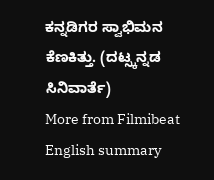ಕನ್ನಡಿಗರ ಸ್ವಾಭಿಮನ ಕೆಣಕಿತ್ತು. (ದಟ್ಸ್ಕನ್ನಡ ಸಿನಿವಾರ್ತೆ)
More from Filmibeat
English summary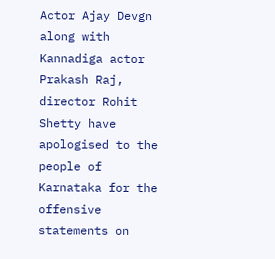Actor Ajay Devgn along with Kannadiga actor Prakash Raj, director Rohit Shetty have apologised to the people of Karnataka for the offensive statements on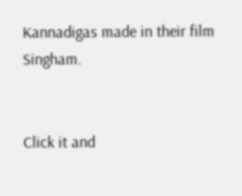Kannadigas made in their film Singham.


Click it and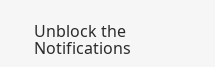Unblock the Notifications